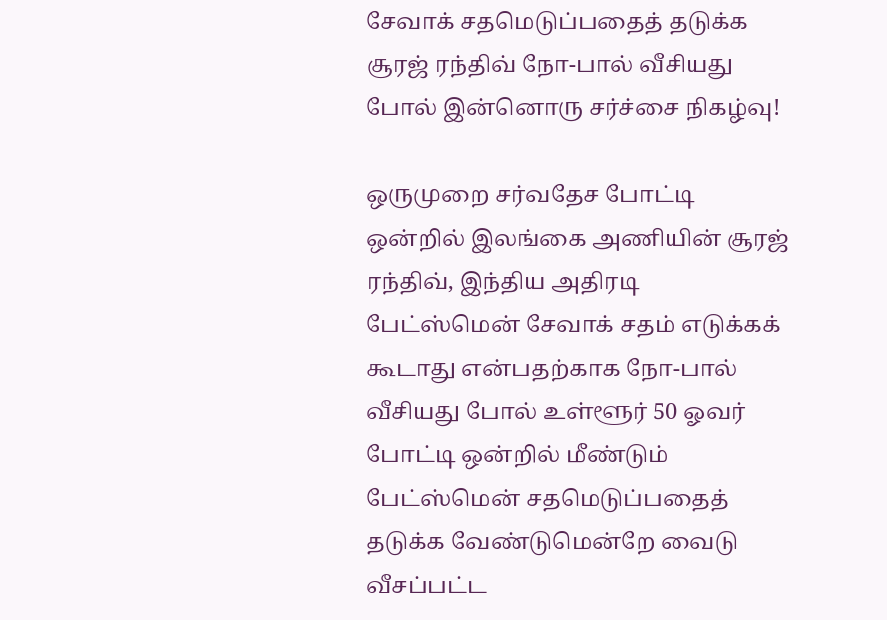சேவாக் சதமெடுப்பதைத் தடுக்க சூரஜ் ரந்திவ் நோ-பால் வீசியது போல் இன்னொரு சர்ச்சை நிகழ்வு!

ஒருமுறை சர்வதேச போட்டி ஒன்றில் இலங்கை அணியின் சூரஜ் ரந்திவ், இந்திய அதிரடி பேட்ஸ்மென் சேவாக் சதம் எடுக்கக் கூடாது என்பதற்காக நோ-பால் வீசியது போல் உள்ளூர் 50 ஓவர் போட்டி ஒன்றில் மீண்டும் பேட்ஸ்மென் சதமெடுப்பதைத் தடுக்க வேண்டுமென்றே வைடு வீசப்பட்ட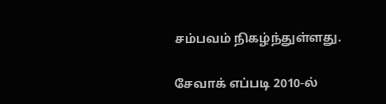சம்பவம் நிகழ்ந்துள்ளது.

சேவாக் எப்படி 2010-ல்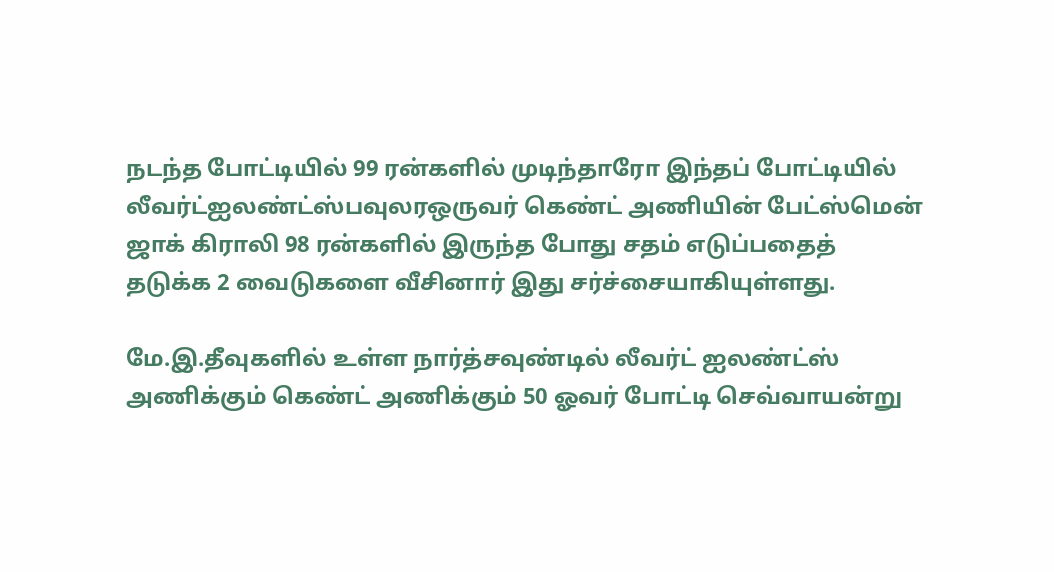நடந்த போட்டியில் 99 ரன்களில் முடிந்தாரோ இந்தப் போட்டியில் லீவர்ட்ஐலண்ட்ஸ்பவுலரஒருவர் கெண்ட் அணியின் பேட்ஸ்மென் ஜாக் கிராலி 98 ரன்களில் இருந்த போது சதம் எடுப்பதைத் தடுக்க 2 வைடுகளை வீசினார் இது சர்ச்சையாகியுள்ளது.

மே.இ.தீவுகளில் உள்ள நார்த்சவுண்டில் லீவர்ட் ஐலண்ட்ஸ் அணிக்கும் கெண்ட் அணிக்கும் 50 ஓவர் போட்டி செவ்வாயன்று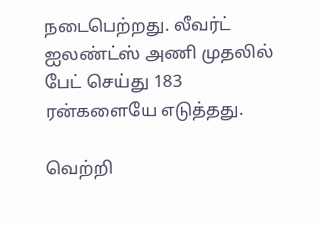நடைபெற்றது. லீவர்ட் ஐலண்ட்ஸ் அணி முதலில் பேட் செய்து 183 ரன்களையே எடுத்தது.

வெற்றி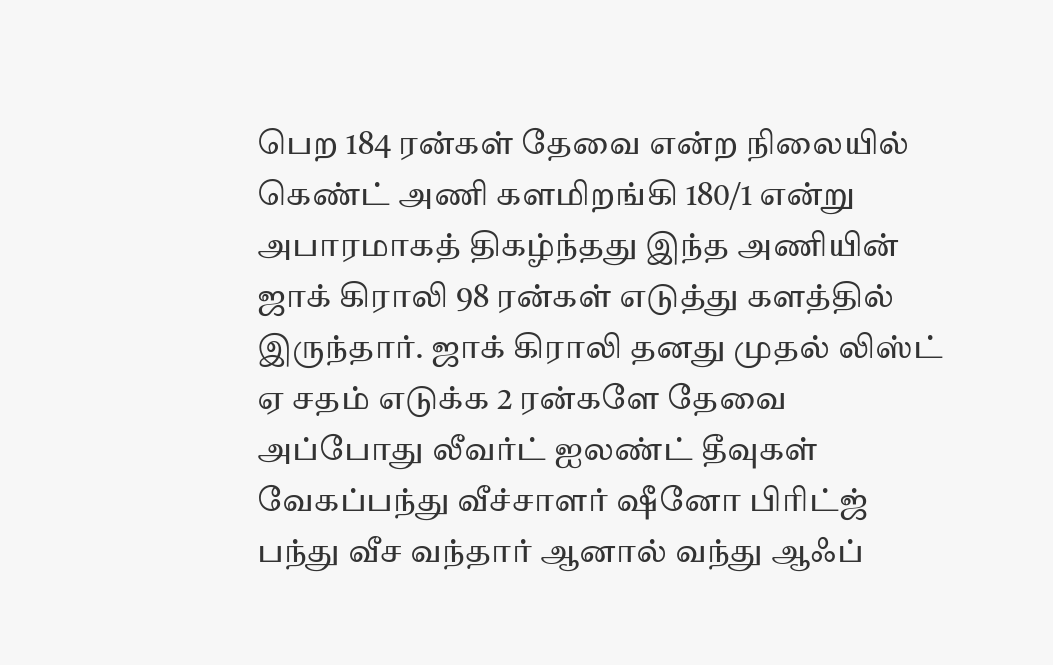பெற 184 ரன்கள் தேவை என்ற நிலையில் கெண்ட் அணி களமிறங்கி 180/1 என்று அபாரமாகத் திகழ்ந்தது இந்த அணியின் ஜாக் கிராலி 98 ரன்கள் எடுத்து களத்தில் இருந்தார். ஜாக் கிராலி தனது முதல் லிஸ்ட் ஏ சதம் எடுக்க 2 ரன்களே தேவை அப்போது லீவர்ட் ஐலண்ட் தீவுகள் வேகப்பந்து வீச்சாளர் ஷீனோ பிரிட்ஜ் பந்து வீச வந்தார் ஆனால் வந்து ஆஃப்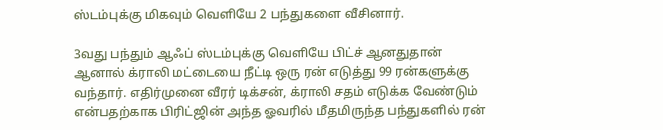ஸ்டம்புக்கு மிகவும் வெளியே 2 பந்துகளை வீசினார்.

3வது பந்தும் ஆஃப் ஸ்டம்புக்கு வெளியே பிட்ச் ஆனதுதான் ஆனால் க்ராலி மட்டையை நீட்டி ஒரு ரன் எடுத்து 99 ரன்களுக்கு வந்தார். எதிர்முனை வீரர் டிக்சன், க்ராலி சதம் எடுக்க வேண்டும் என்பதற்காக பிரிட்ஜின் அந்த ஓவரில் மீதமிருந்த பந்துகளில் ரன்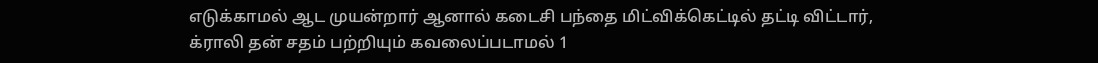எடுக்காமல் ஆட முயன்றார் ஆனால் கடைசி பந்தை மிட்விக்கெட்டில் தட்டி விட்டார், க்ராலி தன் சதம் பற்றியும் கவலைப்படாமல் 1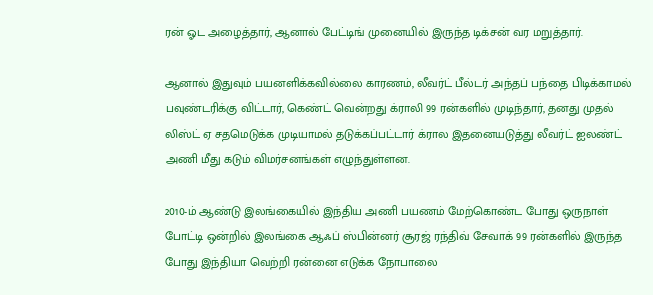ரன் ஓட அழைத்தார், ஆனால் பேட்டிங் முனையில் இருந்த டிக்சன் வர மறுத்தார்.

ஆனால் இதுவும் பயனளிக்கவில்லை காரணம், லீவர்ட் பீல்டர் அந்தப் பந்தை பிடிக்காமல் பவுண்டரிக்கு விட்டார், கெண்ட் வென்றது க்ராலி 99 ரன்களில் முடிந்தார், தனது முதல் லிஸ்ட் ஏ சதமெடுக்க முடியாமல் தடுக்கப்பட்டார் க்ரால இதனையடுத்து லீவர்ட் ஐலண்ட் அணி மீது கடும் விமர்சனங்கள் எழுந்துள்ளன.

2010-ம் ஆண்டு இலங்கையில் இந்திய அணி பயணம் மேற்கொண்ட போது ஒருநாள் போட்டி ஒன்றில் இலங்கை ஆஃப் ஸ்பின்னர் சூரஜ் ரந்திவ் சேவாக் 99 ரன்களில் இருந்த போது இந்தியா வெற்றி ரன்னை எடுக்க நோபாலை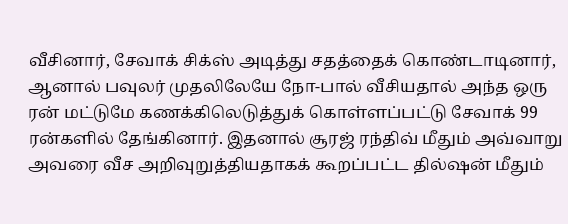வீசினார், சேவாக் சிக்ஸ் அடித்து சதத்தைக் கொண்டாடினார், ஆனால் பவுலர் முதலிலேயே நோ-பால் வீசியதால் அந்த ஒரு ரன் மட்டுமே கணக்கிலெடுத்துக் கொள்ளப்பட்டு சேவாக் 99 ரன்களில் தேங்கினார். இதனால் சூரஜ் ரந்திவ் மீதும் அவ்வாறு அவரை வீச அறிவுறுத்தியதாகக் கூறப்பட்ட தில்ஷன் மீதும்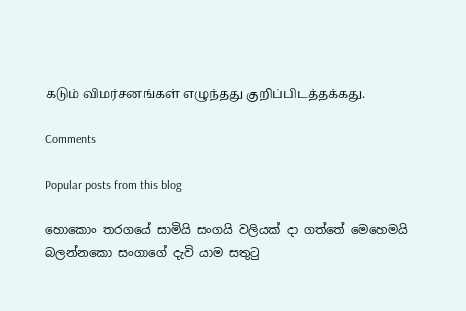கடும் விமர்சனங்கள் எழுந்தது குறிப்பிடத்தக்கது.

Comments

Popular posts from this blog

හොකොං තරගයේ සාමියි සංගයි වලියක් දා ගත්තේ මෙහෙමයි බලන්නකො සංගාගේ දැවි යාම සතුටු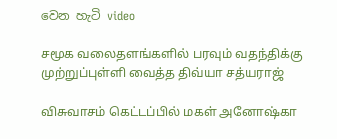වෙන හැටි video

சமூக வலைதளங்களில் பரவும் வதந்திக்கு முற்றுப்புள்ளி வைத்த திவ்யா சத்யராஜ்

விசுவாசம் கெட்டப்பில் மகள் அனோஷ்கா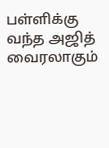பள்ளிக்கு வந்த அஜித் வைரலாகும்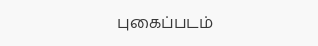புகைப்படம்